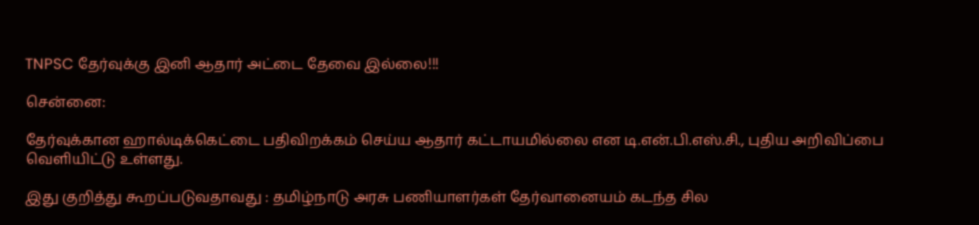TNPSC தேர்வுக்கு இனி ஆதார் அட்டை தேவை இல்லை!!!

சென்னை:

தேர்வுக்கான ஹால்டிக்கெட்டை பதிவிறக்கம் செய்ய ஆதார் கட்டாயமில்லை என டி.என்.பி.எஸ்.சி., புதிய அறிவிப்பை வெளியிட்டு உள்ளது.

இது குறித்து கூறப்படுவதாவது : தமிழ்நாடு அரசு பணியாளர்கள் தேர்வானையம் கடந்த சில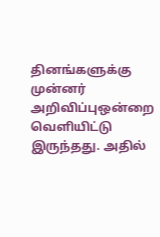தினங்களுக்கு முன்னர் அறிவிப்புஒன்றை வெளியிட்டு இருந்தது. அதில்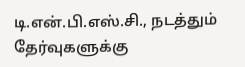டி.என்.பி.எஸ்.சி., நடத்தும் தேர்வுகளுக்கு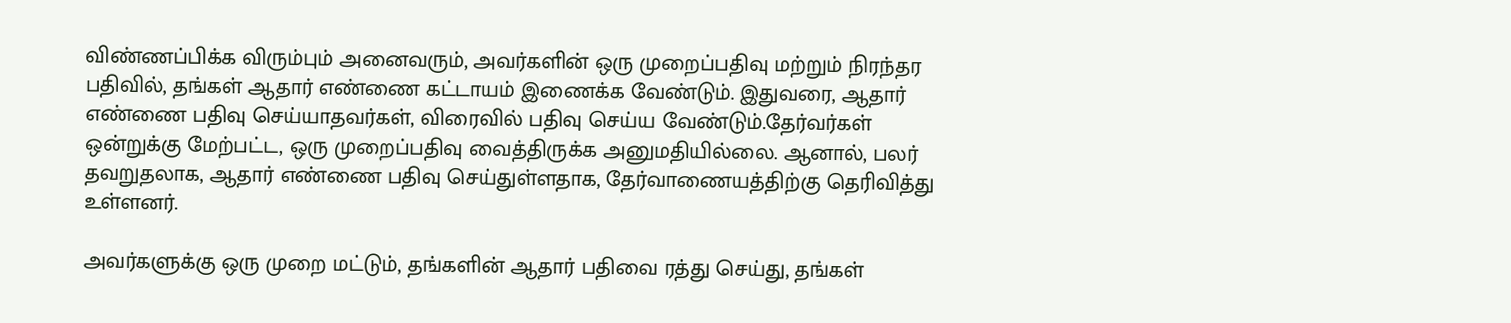விண்ணப்பிக்க விரும்பும் அனைவரும், அவர்களின் ஒரு முறைப்பதிவு மற்றும் நிரந்தர பதிவில், தங்கள் ஆதார் எண்ணை கட்டாயம் இணைக்க வேண்டும். இதுவரை, ஆதார் எண்ணை பதிவு செய்யாதவர்கள், விரைவில் பதிவு செய்ய வேண்டும்.தேர்வர்கள் ஒன்றுக்கு மேற்பட்ட, ஒரு முறைப்பதிவு வைத்திருக்க அனுமதியில்லை. ஆனால், பலர் தவறுதலாக, ஆதார் எண்ணை பதிவு செய்துள்ளதாக, தேர்வாணையத்திற்கு தெரிவித்து உள்ளனர்.

அவர்களுக்கு ஒரு முறை மட்டும், தங்களின் ஆதார் பதிவை ரத்து செய்து, தங்கள்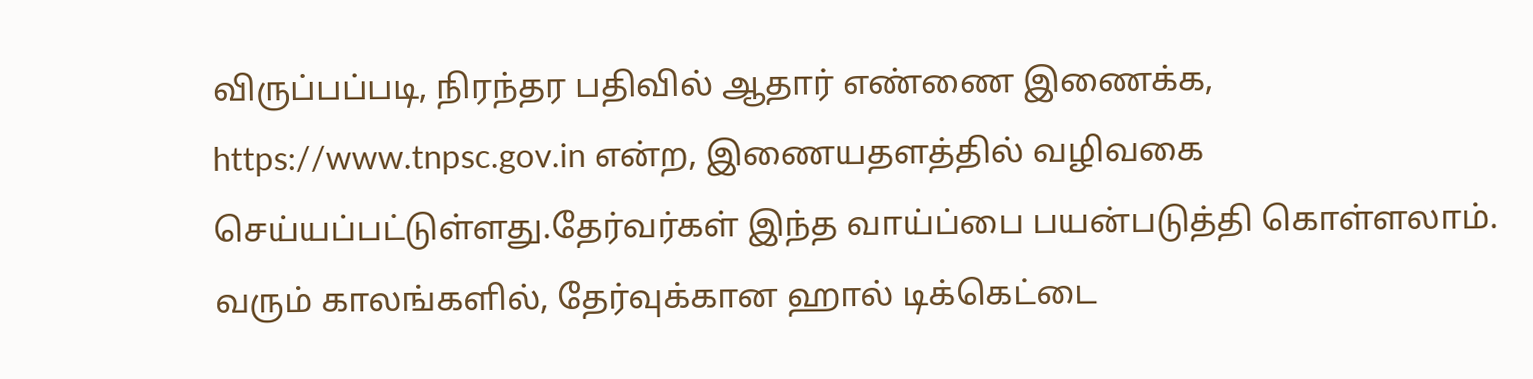விருப்பப்படி, நிரந்தர பதிவில் ஆதார் எண்ணை இணைக்க, https://www.tnpsc.gov.in என்ற, இணையதளத்தில் வழிவகை செய்யப்பட்டுள்ளது.தேர்வர்கள் இந்த வாய்ப்பை பயன்படுத்தி கொள்ளலாம். வரும் காலங்களில், தேர்வுக்கான ஹால் டிக்கெட்டை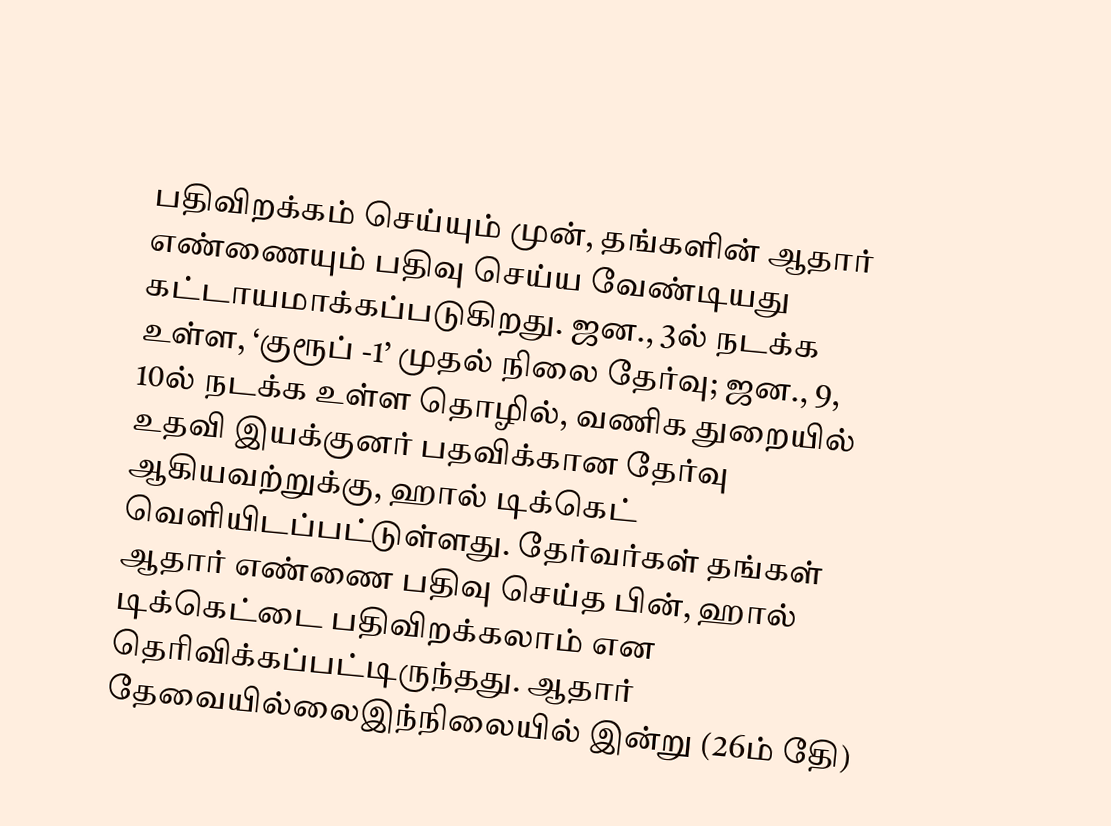பதிவிறக்கம் செய்யும் முன், தங்களின் ஆதார் எண்ணையும் பதிவு செய்ய வேண்டியது கட்டாயமாக்கப்படுகிறது. ஜன., 3ல் நடக்க உள்ள, ‘குரூப் -1’ முதல் நிலை தேர்வு; ஜன., 9, 10ல் நடக்க உள்ள தொழில், வணிக துறையில் உதவி இயக்குனர் பதவிக்கான தேர்வு ஆகியவற்றுக்கு, ஹால் டிக்கெட் வெளியிடப்பட்டுள்ளது. தேர்வர்கள் தங்கள் ஆதார் எண்ணை பதிவு செய்த பின், ஹால் டிக்கெட்டை பதிவிறக்கலாம் என தெரிவிக்கப்பட்டிருந்தது. ஆதார் தேவையில்லைஇந்நிலையில் இன்று (26ம் தேி)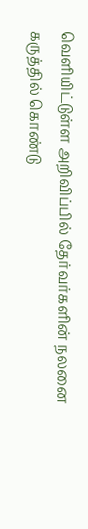வெளியிட்டுள்ள அறிவிப்பில் தேர்வர்களின் நலனை கருத்தில் கொண்டு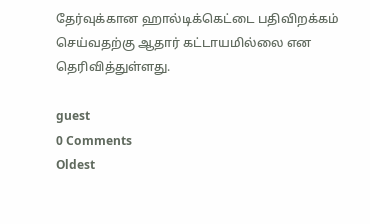தேர்வுக்கான ஹால்டிக்கெட்டை பதிவிறக்கம் செய்வதற்கு ஆதார் கட்டாயமில்லை என தெரிவித்துள்ளது.

guest
0 Comments
Oldest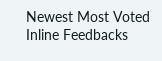Newest Most Voted
Inline Feedbacks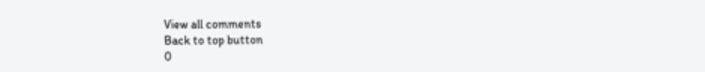View all comments
Back to top button
0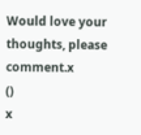Would love your thoughts, please comment.x
()
x